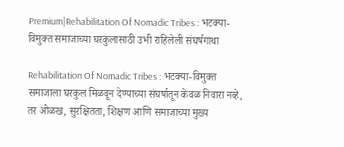Premium|Rehabilitation Of Nomadic Tribes : भटक्या-विमुक्त समाजाच्या घरकुलासाठी उभी राहिलेली संघर्षगाथा

Rehabilitation Of Nomadic Tribes : भटक्या-विमुक्त समाजाला घरकुल मिळवून देण्याच्या संघर्षातून केवळ निवारा नव्हे, तर ओळख, सुरक्षितता, शिक्षण आणि समाजाच्या मुख्य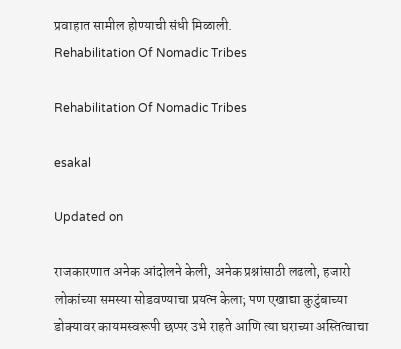प्रवाहात सामील होण्याची संधी मिळाली.
Rehabilitation Of Nomadic Tribes

Rehabilitation Of Nomadic Tribes

esakal

Updated on

राजकारणात अनेक आंदोलने केली, अनेक प्रश्नांसाठी लढलो, हजारो लोकांच्या समस्या सोडवण्याचा प्रयत्न केला; पण एखाद्या कुटुंबाच्या डोक्यावर कायमस्वरूपी छप्पर उभे राहते आणि त्या घराच्या अस्तित्वाचा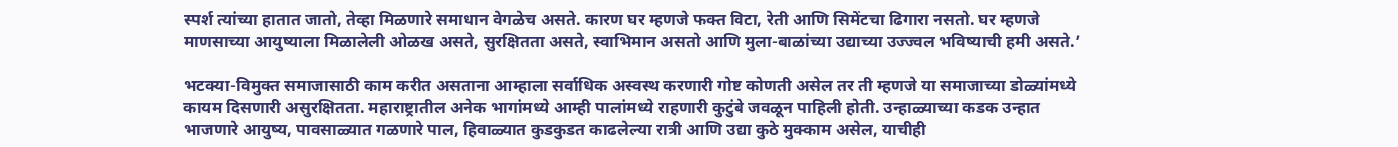स्पर्श त्यांच्या हातात जातो, तेव्हा मिळणारे समाधान वेगळेच असते. कारण घर म्हणजे फक्त विटा, रेती आणि सिमेंटचा ढिगारा नसतो. घर म्हणजे माणसाच्या आयुष्याला मिळालेली ओळख असते, सुरक्षितता असते, स्वाभिमान असतो आणि मुला-बाळांच्या उद्याच्या उज्ज्वल भविष्याची हमी असते.’

भटक्या-विमुक्त समाजासाठी काम करीत असताना आम्हाला सर्वाधिक अस्वस्थ करणारी गोष्ट कोणती असेल तर ती म्हणजे या समाजाच्या डोळ्यांमध्ये कायम दिसणारी असुरक्षितता. महाराष्ट्रातील अनेक भागांमध्ये आम्ही पालांमध्ये राहणारी कुटुंबे जवळून पाहिली होती. उन्हाळ्याच्या कडक उन्हात भाजणारे आयुष्य, पावसाळ्यात गळणारे पाल, हिवाळ्यात कुडकुडत काढलेल्या रात्री आणि उद्या कुठे मुक्काम असेल, याचीही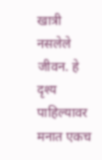खात्री नसलेले जीवन. हे दृश्य पाहिल्यावर मनात एकच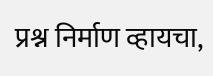प्रश्न निर्माण व्हायचा,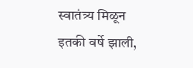स्वातंत्र्य मिळून इतकी वर्षे झाली,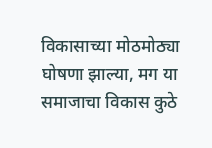विकासाच्या मोठमोठ्या घोषणा झाल्या, मग या समाजाचा विकास कुठे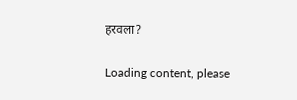हरवला?

Loading content, please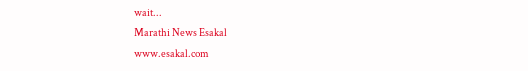wait...
Marathi News Esakal
www.esakal.com